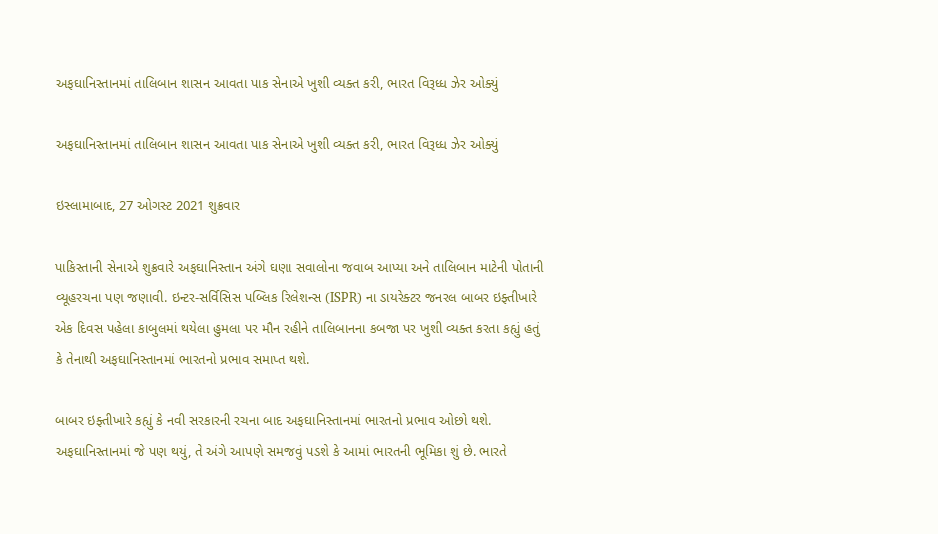અફઘાનિસ્તાનમાં તાલિબાન શાસન આવતા પાક સેનાએ ખુશી વ્યક્ત કરી, ભારત વિરૂધ્ધ ઝેર ઓક્યું

અફઘાનિસ્તાનમાં તાલિબાન શાસન આવતા પાક સેનાએ ખુશી વ્યક્ત કરી, ભારત વિરૂધ્ધ ઝેર ઓક્યું

ઇસ્લામાબાદ, 27 ઓગસ્ટ 2021 શુક્રવાર

પાકિસ્તાની સેનાએ શુક્રવારે અફઘાનિસ્તાન અંગે ઘણા સવાલોના જવાબ આપ્યા અને તાલિબાન માટેની પોતાની વ્યૂહરચના પણ જણાવી. ઇન્ટર-સર્વિસિસ પબ્લિક રિલેશન્સ (ISPR) ના ડાયરેક્ટર જનરલ બાબર ઇફ્તીખારે એક દિવસ પહેલા કાબુલમાં થયેલા હુમલા પર મૌન રહીને તાલિબાનના કબજા પર ખુશી વ્યક્ત કરતા કહ્યું હતું કે તેનાથી અફઘાનિસ્તાનમાં ભારતનો પ્રભાવ સમાપ્ત થશે.

બાબર ઇફ્તીખારે કહ્યું કે નવી સરકારની રચના બાદ અફઘાનિસ્તાનમાં ભારતનો પ્રભાવ ઓછો થશે. અફઘાનિસ્તાનમાં જે પણ થયું, તે અંગે આપણે સમજવું પડશે કે આમાં ભારતની ભૂમિકા શું છે. ભારતે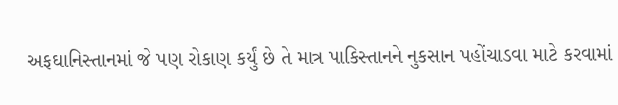અફઘાનિસ્તાનમાં જે પણ રોકાણ કર્યું છે તે માત્ર પાકિસ્તાનને નુકસાન પહોંચાડવા માટે કરવામાં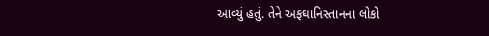આવ્યું હતું. તેને અફઘાનિસ્તાનના લોકો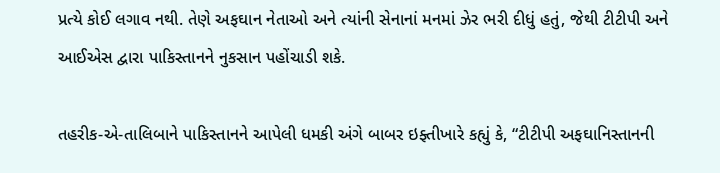પ્રત્યે કોઈ લગાવ નથી. તેણે અફઘાન નેતાઓ અને ત્યાંની સેનાનાં મનમાં ઝેર ભરી દીધું હતું, જેથી ટીટીપી અને આઈએસ દ્વારા પાકિસ્તાનને નુકસાન પહોંચાડી શકે.

તહરીક-એ-તાલિબાને પાકિસ્તાનને આપેલી ધમકી અંગે બાબર ઇફ્તીખારે કહ્યું કે, “ટીટીપી અફઘાનિસ્તાનની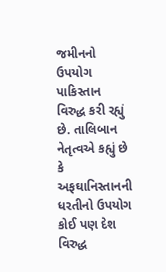જમીનનો ઉપયોગ પાકિસ્તાન વિરુદ્ધ કરી રહ્યું છે. તાલિબાન નેતૃત્વએ કહ્યું છે કે અફઘાનિસ્તાનની ધરતીનો ઉપયોગ કોઈ પણ દેશ વિરુદ્ધ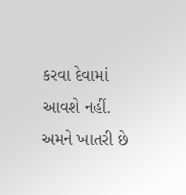કરવા દેવામાં આવશે નહીં. અમને ખાતરી છે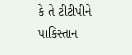કે તે ટીટીપીને પાકિસ્તાન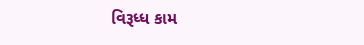વિરૂધ્ધ કામ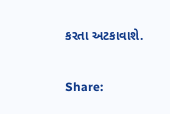કરતા અટકાવાશે.

Share: